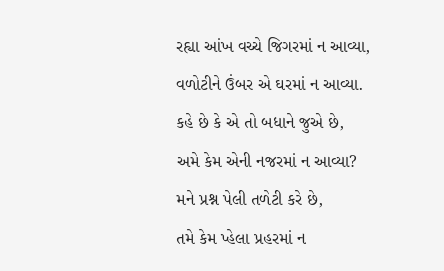રહ્યા આંખ વચ્ચે જિગરમાં ન આવ્યા,
વળોટીને ઉંબર એ ઘરમાં ન આવ્યા.
કહે છે કે એ તો બધાને જુએ છે,
અમે કેમ એની નજરમાં ન આવ્યા?
મને પ્રશ્ન પેલી તળેટી કરે છે,
તમે કેમ પ્હેલા પ્રહરમાં ન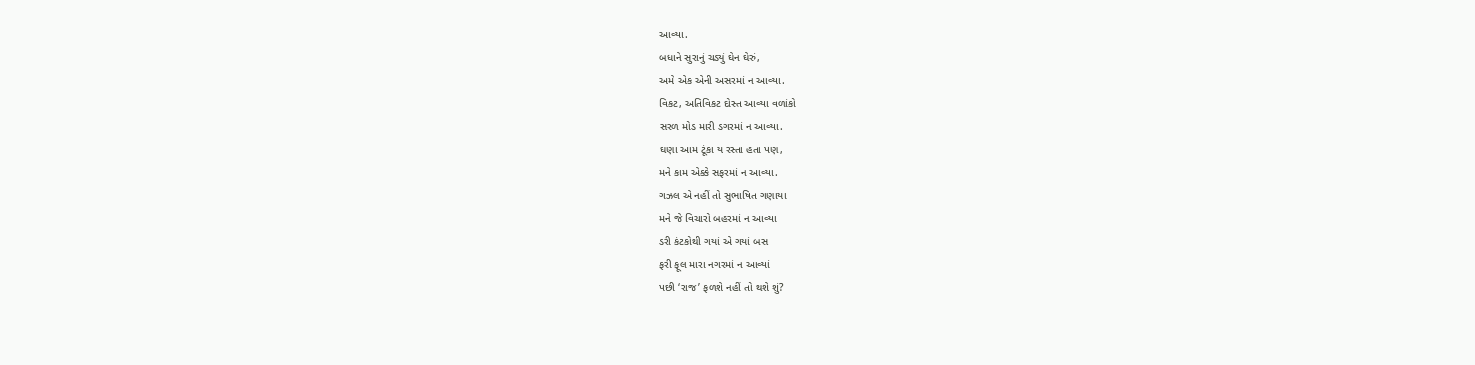આવ્યા.
બધાને સુરાનું ચડ્યું ઘેન ઘેરું,
અમે એક એની અસરમાં ન આવ્યા.
વિકટ, અતિવિકટ દોસ્ત આવ્યા વળાંકો
સરળ મોડ મારી ડગરમાં ન આવ્યા.
ઘણા આમ ટૂંકા ય રસ્તા હતા પણ,
મને કામ એક્કે સફરમાં ન આવ્યા.
ગઝલ એ નહીં તો સુભાષિત ગણાયા
મને જે વિચારો બહરમાં ન આવ્યા
ડરી કંટકોથી ગયાં એ ગયાં બસ
ફરી ફૂલ મારા નગરમાં ન આવ્યાં
પછી ‘રાજ’ ફળશે નહીં તો થશે શું?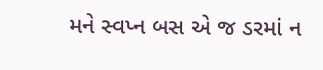મને સ્વપ્ન બસ એ જ ડરમાં ન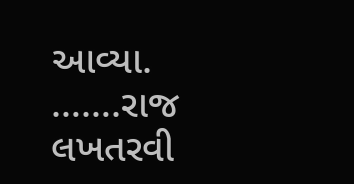આવ્યા.
…….રાજ લખતરવી